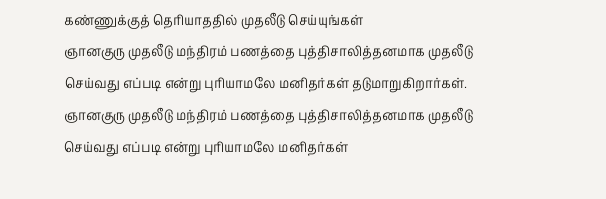கண்ணுக்குத் தெரியாததில் முதலீடு செய்யுங்கள்
ஞானகுரு முதலீடு மந்திரம் பணத்தை புத்திசாலித்தனமாக முதலீடு செய்வது எப்படி என்று புரியாமலே மனிதர்கள் தடுமாறுகிறார்கள்.
ஞானகுரு முதலீடு மந்திரம் பணத்தை புத்திசாலித்தனமாக முதலீடு செய்வது எப்படி என்று புரியாமலே மனிதர்கள்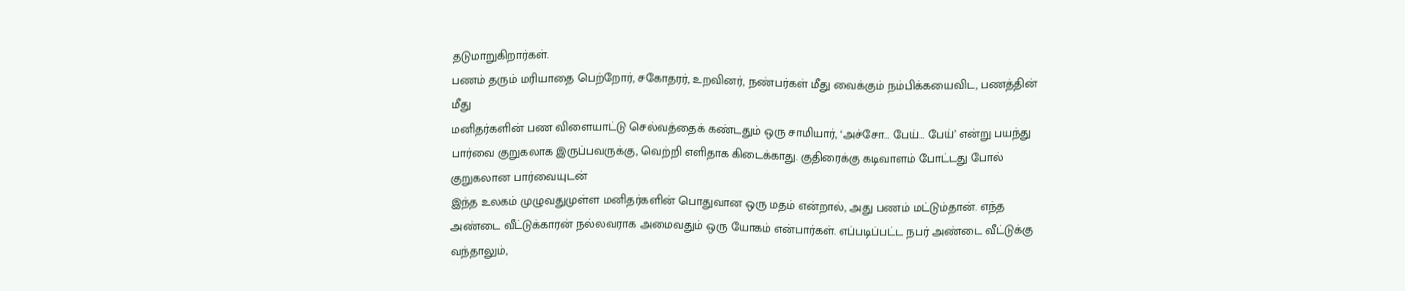தடுமாறுகிறார்கள்.
பணம் தரும் மரியாதை பெற்றோர், சகோதரர், உறவினர், நண்பர்கள் மீது வைக்கும் நம்பிக்கயைவிட, பணத்தின் மீது
மனிதர்களின் பண விளையாட்டு செல்வத்தைக் கண்டதும் ஒரு சாமியார், ‘அச்சோ… பேய்… பேய்’ என்று பயந்து
பார்வை குறுகலாக இருப்பவருக்கு, வெற்றி எளிதாக கிடைக்காது. குதிரைக்கு கடிவாளம் போட்டது போல் குறுகலான பார்வையுடன்
இந்த உலகம் முழுவதுமுள்ள மனிதர்களின் பொதுவான ஒரு மதம் என்றால், அது பணம் மட்டும்தான். எந்த
அண்டை வீட்டுக்காரன் நல்லவராக அமைவதும் ஒரு யோகம் என்பார்கள். எப்படிப்பட்ட நபர் அண்டை வீட்டுக்கு வந்தாலும்,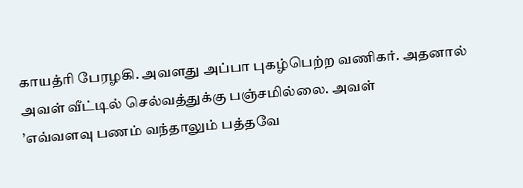காயத்ரி பேரழகி. அவளது அப்பா புகழ்பெற்ற வணிகர். அதனால் அவள் வீட்டில் செல்வத்துக்கு பஞ்சமில்லை. அவள்
’எவ்வளவு பணம் வந்தாலும் பத்தவே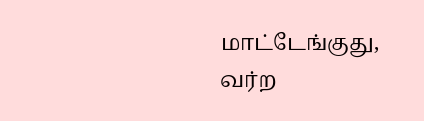மாட்டேங்குது, வர்ற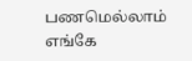பணமெல்லாம் எங்கே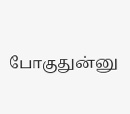போகுதுன்னு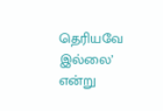தெரியவே இல்லை’ என்று